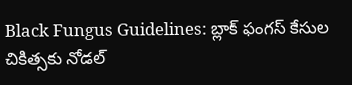Black Fungus Guidelines: బ్లాక్ ఫంగస్ కేసుల చికిత్సకు నోడల్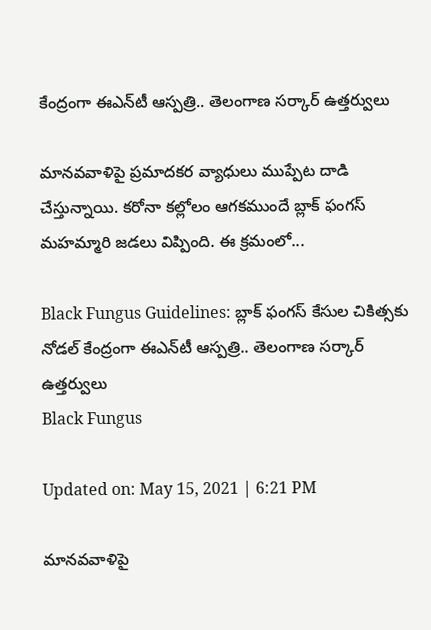కేంద్రంగా ఈఎన్‌టీ ఆస్పత్రి.. తెలంగాణ స‌ర్కార్ ఉత్త‌ర్వులు

మాన‌వ‌వాళిపై ప్ర‌మాద‌క‌ర వ్యాధులు ముప్పేట దాడి చేస్తున్నాయి. క‌రోనా క‌ల్లోలం ఆగ‌క‌ముందే బ్లాక్ ఫంగ‌స్ మ‌హ‌మ్మారి జ‌డ‌లు విప్పింది. ఈ క్ర‌మంలో...

Black Fungus Guidelines: బ్లాక్ ఫంగస్ కేసుల చికిత్సకు నోడల్ కేంద్రంగా ఈఎన్‌టీ ఆస్పత్రి.. తెలంగాణ స‌ర్కార్ ఉత్త‌ర్వులు
Black Fungus

Updated on: May 15, 2021 | 6:21 PM

మాన‌వ‌వాళిపై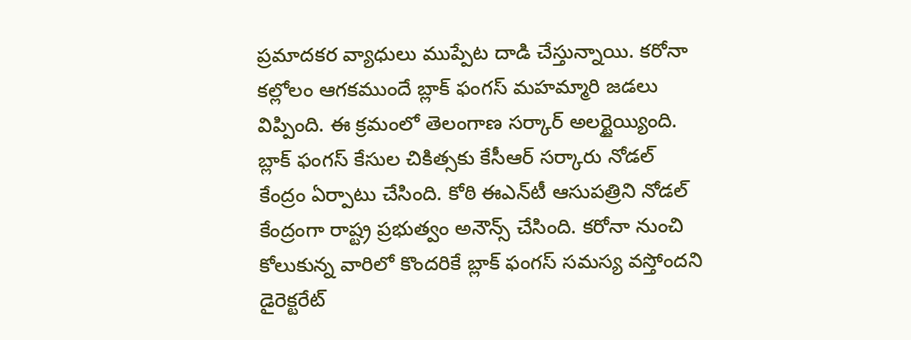ప్ర‌మాద‌క‌ర వ్యాధులు ముప్పేట దాడి చేస్తున్నాయి. క‌రోనా క‌ల్లోలం ఆగ‌క‌ముందే బ్లాక్ ఫంగ‌స్ మ‌హ‌మ్మారి జ‌డ‌లు విప్పింది. ఈ క్ర‌మంలో తెలంగాణ స‌ర్కార్ అలర్టైయ్యింది. బ్లాక్ ఫంగస్ కేసుల చికిత్సకు కేసీఆర్ సర్కారు నోడల్ కేంద్రం ఏర్పాటు చేసింది. కోఠి ఈఎన్‌టీ ఆసుపత్రిని నోడల్ కేంద్రంగా రాష్ట్ర ప్రభుత్వం అనౌన్స్ చేసింది. క‌రోనా నుంచి కోలుకున్న వారిలో కొందరికే బ్లాక్ ఫంగస్ సమస్య వస్తోందని డైరెక్టరేట్‌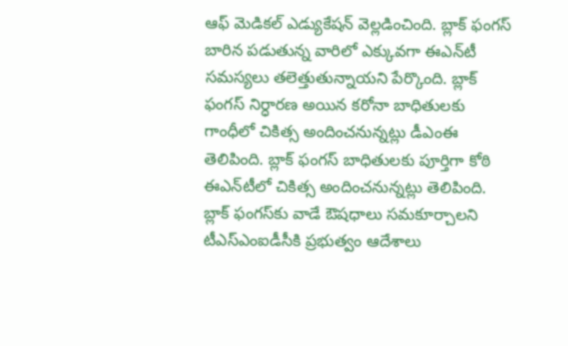ఆఫ్‌ మెడికల్‌ ఎడ్యుకేషన్‌ వెల్ల‌డించింది. బ్లాక్ ఫంగస్ బారిన పడుతున్న వారిలో ఎక్కువగా ఈఎన్‌టీ సమస్యలు తలెత్తుతున్నాయని పేర్కొంది. బ్లాక్ ఫంగస్ నిర్ధారణ అయిన కరోనా బాధితులకు గాంధీలో చికిత్స అందించనున్నట్లు డీఎంఈ తెలిపింది. బ్లాక్‌ ఫంగస్ బాధితులకు పూర్తిగా కోఠి ఈఎన్‌టీలో చికిత్స అందించనున్నట్లు తెలిపింది. బ్లాక్ ఫంగస్‌కు వాడే ఔషధాలు సమకూర్చాలని టీఎస్ఎంఐడీసీకి ప్రభుత్వం ఆదేశాలు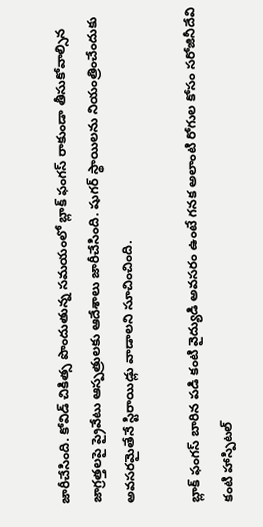జారీచేసింది. కోవిడ్ చికిత్స పొందుతున్న సమయంలో బ్లాక్‌ ఫంగస్‌ రాకుండా తీసుకోవాల్సిన జాగ్రత్తలపై ప్రైవేటు ఆస్పత్రులకు ఆదేశాలు జారీచేసింది. షుగర్‌ స్థాయిలను నియంత్రించేందుకు అవసరమైతేనే స్టిరాయిడ్లు వాడాలని సూచించింది.

బ్లాక్ ఫంగ‌స్ బారిన పడి కంటి వైద్యుడి అవసరం ఉంటే గనక అలాంటి రోగుల కోసం సరోజినీదేవి కంటి హాస్పిట‌ల్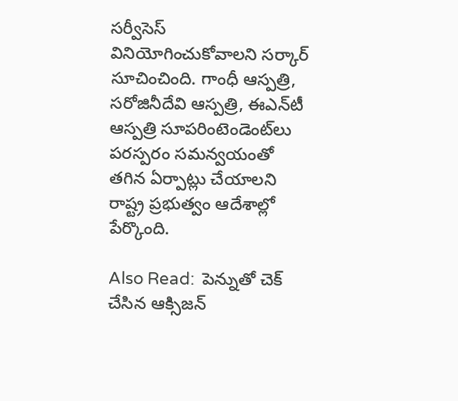స‌ర్వీసెస్ వినియోగించుకోవాలని స‌ర్కార్ సూచించింది. గాంధీ ఆస్పత్రి, సరోజినీదేవి ఆస్పత్రి, ఈఎన్‌టీ ఆస్పత్రి సూపరింటెండెంట్‌లు పరస్పరం సమన్వయంతో తగిన ఏర్పాట్లు చేయాలని రాష్ట్ర ప్రభుత్వం ఆదేశాల్లో పేర్కొంది.

Also Read:  పెన్నుతో చెక్ చేసిన ఆక్సిజ‌న్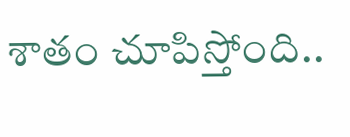శాతం చూపిస్తోంది..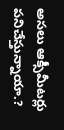అస‌లు ఆక్సీమీట‌ర్లు ప‌నిచేస్తున్నాయా.?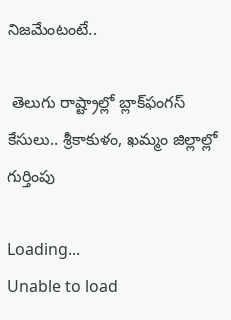నిజ‌మేంటంటే..

 తెలుగు రాష్ట్రాల్లో బ్లాక్‌ఫంగస్‌ కేసులు.. శ్రీకాకుళం, ఖ‌మ్మం జిల్లాల్లో గుర్తింపు

Loading...
Unable to load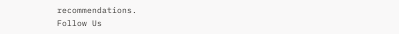recommendations.
Follow Us